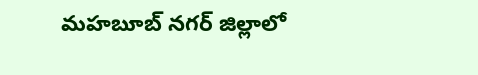మహబూబ్ నగర్ జిల్లాలో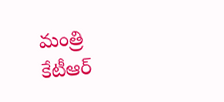మంత్రి కేటీఆర్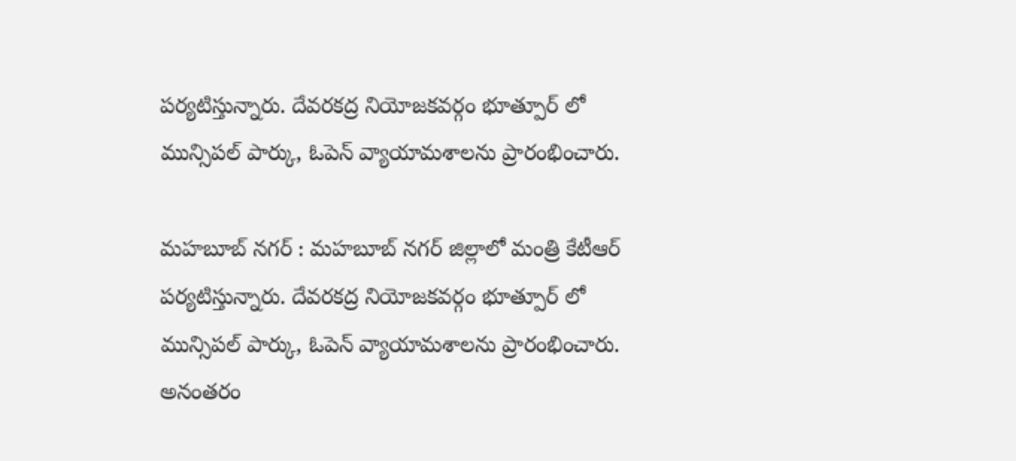పర్యటిస్తున్నారు. దేవరకద్ర నియోజకవర్గం భూత్పూర్ లో మున్సిపల్ పార్కు, ఓపెన్ వ్యాయామశాలను ప్రారంభించారు.

మహబూబ్ నగర్ : మహబూబ్ నగర్ జిల్లాలో మంత్రి కేటీఆర్ పర్యటిస్తున్నారు. దేవరకద్ర నియోజకవర్గం భూత్పూర్ లో మున్సిపల్ పార్కు, ఓపెన్ వ్యాయామశాలను ప్రారంభించారు. అనంతరం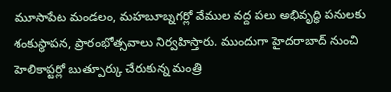మూసాపేట మండలం, మహబూబ్నగర్లో వేముల వద్ద పలు అభివృద్ధి పనులకు శంకుస్థాపన, ప్రారంభోత్సవాలు నిర్వహిస్తారు. ముందుగా హైదరాబాద్ నుంచి హెలికాప్టర్లో బుత్పూర్కు చేరుకున్న మంత్రి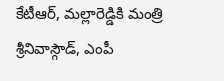కేటీఆర్, మల్లారెడ్డికి మంత్రి శ్రీనివాస్గౌడ్, ఎంపీ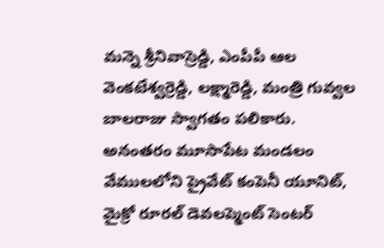మన్నె శ్రీనివాస్రెడ్డి, ఎంపీపీ ఆల వెంకటేశ్వర్రెడ్డి, లక్ష్మారెడ్డి, మంత్రి గువ్వల బాలరాజు స్వాగతం పలికారు.
అనంతరం మూసాపేట మండలం వేములలోని ప్రైవేట్ కంపెనీ యూనిట్, మైక్రో రూరల్ డెవలప్మెంట్ సెంటర్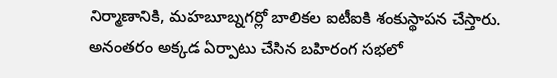నిర్మాణానికి, మహబూబ్నగర్లో బాలికల ఐటీఐకి శంకుస్థాపన చేస్తారు. అనంతరం అక్కడ ఏర్పాటు చేసిన బహిరంగ సభలో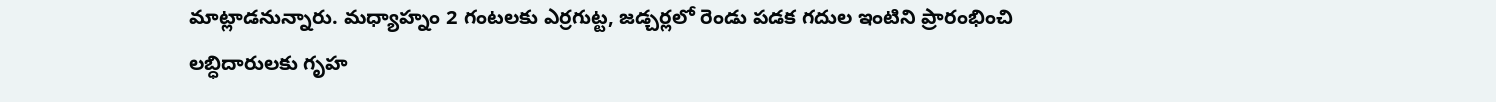మాట్లాడనున్నారు. మధ్యాహ్నం 2 గంటలకు ఎర్రగుట్ట, జడ్చర్లలో రెండు పడక గదుల ఇంటిని ప్రారంభించి లబ్ధిదారులకు గృహ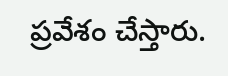ప్రవేశం చేస్తారు.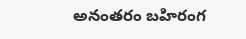అనంతరం బహిరంగ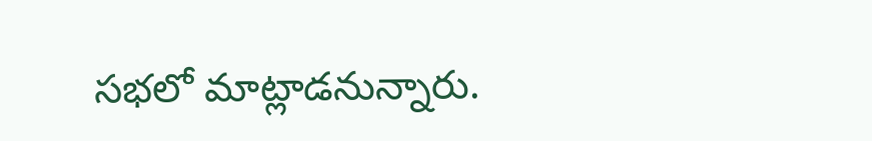సభలో మాట్లాడనున్నారు.